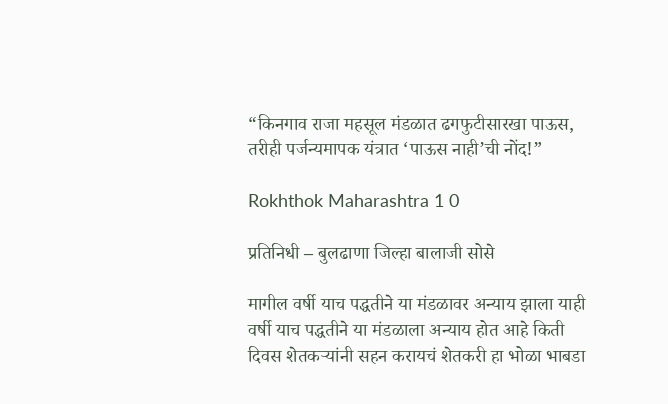“किनगाव राजा महसूल मंडळात ढगफुटीसारखा पाऊस, तरीही पर्जन्यमापक यंत्रात ‘पाऊस नाही’ची नोंद!”

Rokhthok Maharashtra 1 0

प्रतिनिधी – बुलढाणा जिल्हा बालाजी सोसे

मागील वर्षी याच पद्धतीने या मंडळावर अन्याय झाला याही वर्षी याच पद्धतीने या मंडळाला अन्याय होत आहे किती दिवस शेतकऱ्यांनी सहन करायचं शेतकरी हा भोळा भाबडा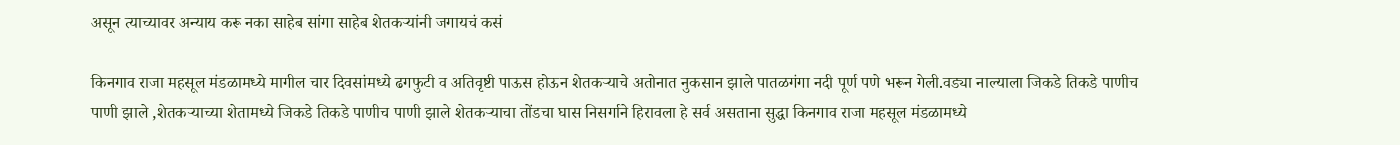असून त्याच्यावर अन्याय करू नका साहेब सांगा साहेब शेतकऱ्यांनी जगायचं कसं

किनगाव राजा महसूल मंडळामध्ये मागील चार दिवसांमध्ये ढगफुटी व अतिवृष्टी पाऊस होऊन शेतकऱ्याचे अतोनात नुकसान झाले पातळगंगा नदी पूर्ण पणे भरून गेली.वड्या नाल्याला जिकडे तिकडे पाणीच पाणी झाले ,शेतकऱ्याच्या शेतामध्ये जिकडे तिकडे पाणीच पाणी झाले शेतकऱ्याचा तोंडचा घास निसर्गाने हिरावला हे सर्व असताना सुद्धा किनगाव राजा महसूल मंडळामध्ये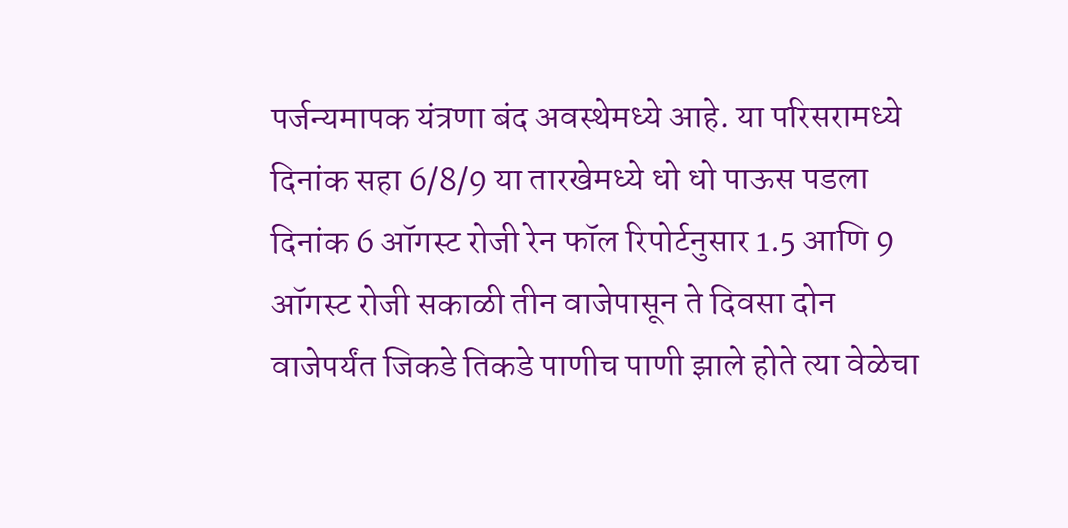पर्जन्यमापक यंत्रणा बंद अवस्थेमध्ये आहे. या परिसरामध्ये दिनांक सहा 6/8/9 या तारखेमध्ये धो धो पाऊस पडला दिनांक 6 ऑगस्ट रोजी रेन फॉल रिपोर्टनुसार 1.5 आणि 9 ऑगस्ट रोजी सकाळी तीन वाजेपासून ते दिवसा दोन वाजेपर्यंत जिकडे तिकडे पाणीच पाणी झाले होते त्या वेळेचा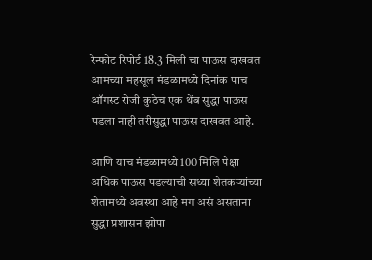रेन्फोट रिपोर्ट 18.3 मिली चा पाऊस दाखवत आमच्या महसूल मंडळामध्ये दिनांक पाच ऑगस्ट रोजी कुठेच एक थेंब सुद्धा पाऊस पडला नाही तरीसुद्धा पाऊस दाखवत आहे.

आणि याच मंडळामध्ये 100 मिलि पेक्षा अधिक पाऊस पडल्याची सध्या शेतकऱ्यांच्या शेतामध्ये अवस्था आहे मग असं असताना सुद्धा प्रशासन झोपा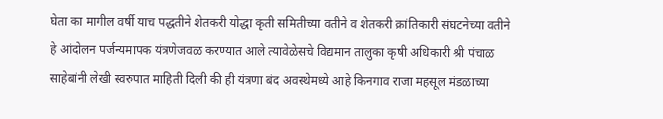घेता का मागील वर्षी याच पद्धतीने शेतकरी योद्धा कृती समितीच्या वतीने व शेतकरी क्रांतिकारी संघटनेच्या वतीने हे आंदोलन पर्जन्यमापक यंत्रणेजवळ करण्यात आले त्यावेळेसचे विद्यमान तालुका कृषी अधिकारी श्री पंचाळ साहेबांनी लेखी स्वरुपात माहिती दिली की ही यंत्रणा बंद अवस्थेमध्ये आहे किनगाव राजा महसूल मंडळाच्या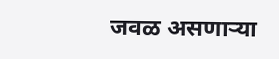जवळ असणाऱ्या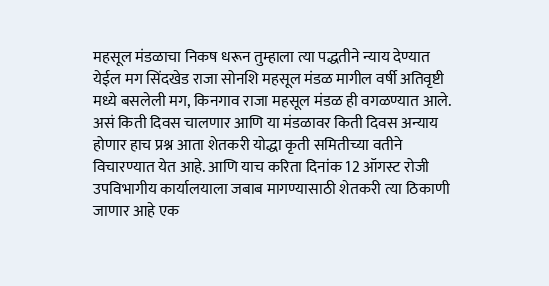महसूल मंडळाचा निकष धरून तुम्हाला त्या पद्धतीने न्याय देण्यात येईल मग सिंदखेड राजा सोनशि महसूल मंडळ मागील वर्षी अतिवृष्टी मध्ये बसलेली मग, किनगाव राजा महसूल मंडळ ही वगळण्यात आले. असं किती दिवस चालणार आणि या मंडळावर किती दिवस अन्याय होणार हाच प्रश्न आता शेतकरी योद्धा कृती समितीच्या वतीने विचारण्यात येत आहे. आणि याच करिता दिनांक 12 ऑगस्ट रोजी उपविभागीय कार्यालयाला जबाब मागण्यासाठी शेतकरी त्या ठिकाणी जाणार आहे एक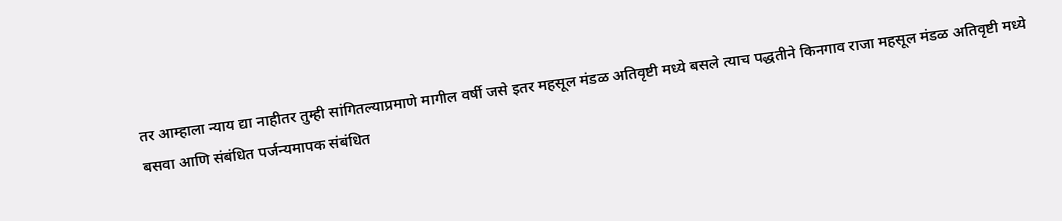तर आम्हाला न्याय द्या नाहीतर तुम्ही सांगितल्याप्रमाणे मागील वर्षी जसे इतर महसूल मंडळ अतिवृष्टी मध्ये बसले त्याच पद्धतीने किनगाव राजा महसूल मंडळ अतिवृष्टी मध्ये बसवा आणि संबंधित पर्जन्यमापक संबंधित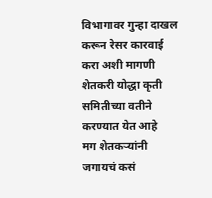विभागावर गुन्हा दाखल करून रेसर कारवाई करा अशी मागणी शेतकरी योद्धा कृती समितीच्या वतीने करण्यात येत आहे
मग शेतकऱ्यांनी जगायचं कसं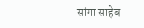सांगा साहेब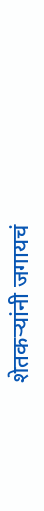शेतकऱ्यांनी जगायचं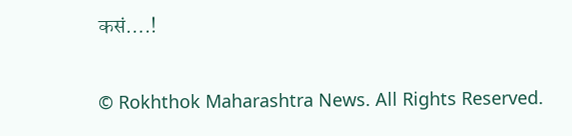कसं….!

© Rokhthok Maharashtra News. All Rights Reserved.